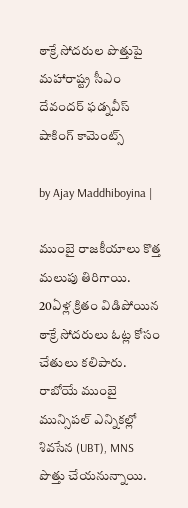ఠాక్రే సోదరుల పొత్తుపై మహారాష్ట్ర సీఎం దేవందర్ ఫడ్నవీస్ షాకింగ్ కామెంట్స్

by Ajay Maddhiboyina |

ముంబై రాజకీయాలు కొత్త మలుపు తిరిగాయి. 20ఏళ్ల క్రితం విడిపోయిన ఠాక్రే సోద‌రులు ఓట్ల కోసం చేతులు క‌లిపారు. రాబోయే ముంబై మున్సిపల్ ఎన్నికల్లో శివసేన (UBT), MNS పొత్తు చేయ‌నున్నాయి.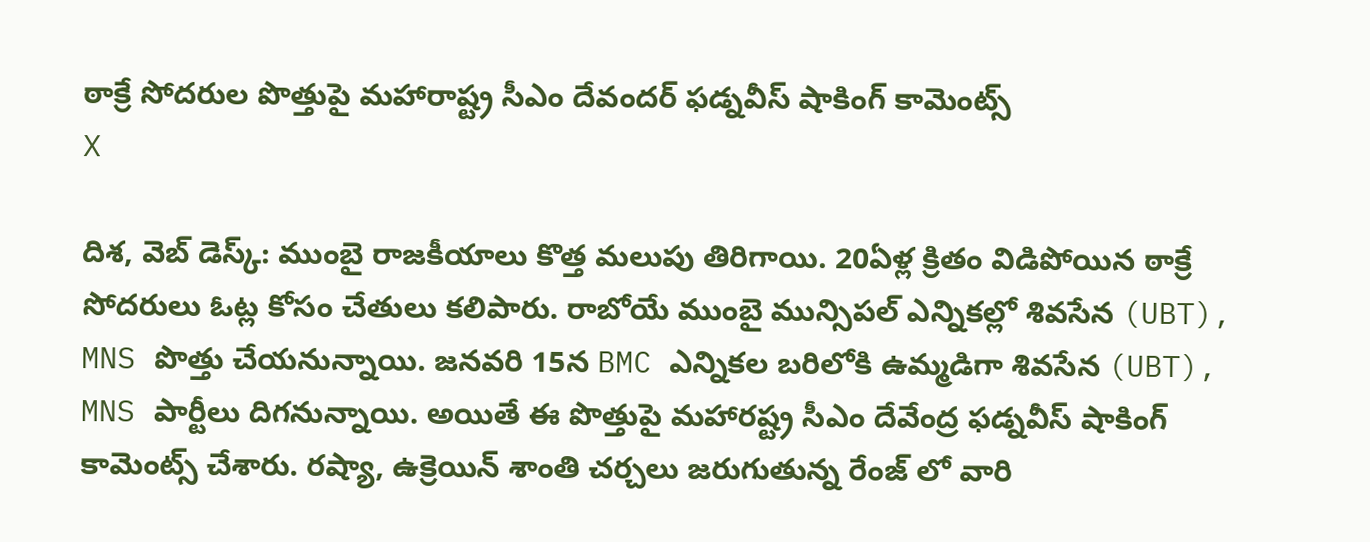ఠాక్రే సోదరుల పొత్తుపై మహారాష్ట్ర సీఎం దేవందర్ ఫడ్నవీస్ షాకింగ్ కామెంట్స్
X

దిశ‌, వెబ్ డెస్క్: ముంబై రాజకీయాలు కొత్త మలుపు తిరిగాయి. 20ఏళ్ల క్రితం విడిపోయిన ఠాక్రే సోద‌రులు ఓట్ల కోసం చేతులు క‌లిపారు. రాబోయే ముంబై మున్సిపల్ ఎన్నికల్లో శివసేన (UBT), MNS పొత్తు చేయ‌నున్నాయి. జనవరి 15న BMC ఎన్నికల బరిలోకి ఉమ్మడిగా శివసేన (UBT), MNS పార్టీలు దిగ‌నున్నాయి. అయితే ఈ పొత్తుపై మ‌హార‌ష్ట్ర సీఎం దేవేంద్ర ఫ‌డ్న‌వీస్ షాకింగ్ కామెంట్స్ చేశారు. రష్యా, ఉక్రెయిన్ శాంతి చర్చలు జరుగుతున్న రేంజ్ లో వారి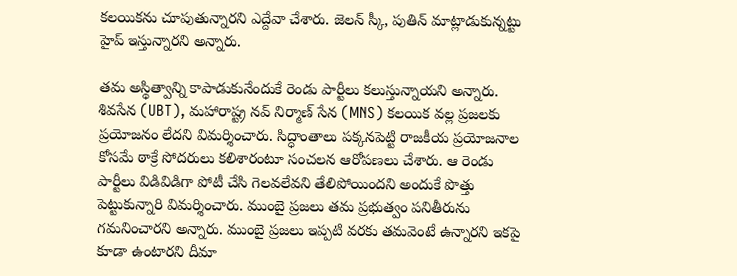కలయికను చూపుతున్నారని ఎద్దేవా చేశారు. జెల‌న్ స్కీ, పుతిన్ మాట్లాడుకున్న‌ట్టు హైప్ ఇస్తున్నార‌ని అన్నారు.

త‌మ అస్థిత్వాన్ని కాపాడుకునేందుకే రెండు పార్టీలు క‌లుస్తున్నాయ‌ని అన్నారు. శివసేన (UBT), మహారాష్ట్ర నవ్ నిర్మాణ్ సేన (MNS) కలయిక వల్ల ప్రజలకు ప్రయోజనం లేదని విమ‌ర్శించారు. సిద్ధాంతాలు పక్కనపెట్టి రాజకీయ ప్రయోజనాల కోసమే ఠాక్రే సోదరులు కలిశారంటూ సంచ‌ల‌న ఆరోప‌ణ‌లు చేశారు. ఆ రెండు పార్టీలు విడివిడిగా పోటీ చేసి గెలవలేవని తేలిపోయిందని అందుకే పొత్తు పెట్టుకున్నారి విమ‌ర్శించారు. ముంబై ప్ర‌జ‌లు త‌మ ప్ర‌భుత్వం ప‌నితీరును గ‌మ‌నించార‌ని అన్నారు. ముంబై ప్ర‌జ‌లు ఇప్ప‌టి వ‌ర‌కు త‌మ‌వెంటే ఉన్నార‌ని ఇక‌పై కూడా ఉంటార‌ని దీమా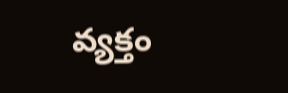వ్య‌క్తం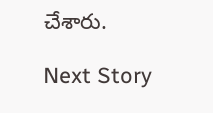చేశారు.

Next Story